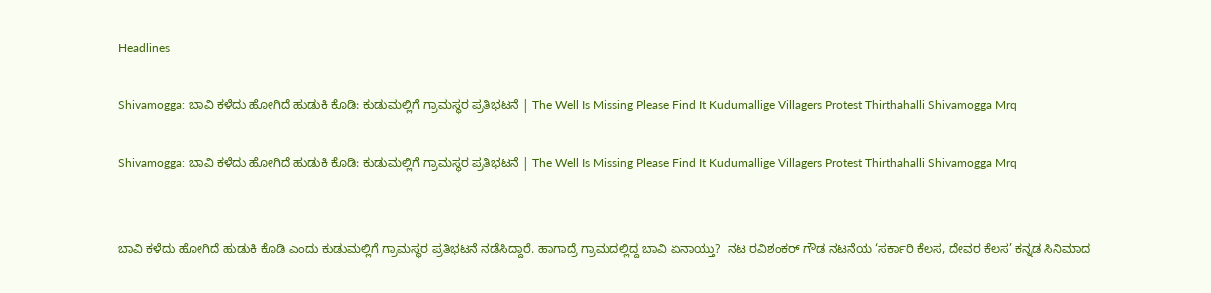Headlines

Shivamogga: ಬಾವಿ ಕಳೆದು ಹೋಗಿದೆ ಹುಡುಕಿ ಕೊಡಿ: ಕುಡುಮಲ್ಲಿಗೆ ಗ್ರಾಮಸ್ಥರ ಪ್ರತಿಭಟನೆ | The Well Is Missing Please Find It Kudumallige Villagers Protest Thirthahalli Shivamogga Mrq

Shivamogga: ಬಾವಿ ಕಳೆದು ಹೋಗಿದೆ ಹುಡುಕಿ ಕೊಡಿ: ಕುಡುಮಲ್ಲಿಗೆ ಗ್ರಾಮಸ್ಥರ ಪ್ರತಿಭಟನೆ | The Well Is Missing Please Find It Kudumallige Villagers Protest Thirthahalli Shivamogga Mrq


ಬಾವಿ ಕಳೆದು ಹೋಗಿದೆ ಹುಡುಕಿ ಕೊಡಿ ಎಂದು ಕುಡುಮಲ್ಲಿಗೆ ಗ್ರಾಮಸ್ಥರ ಪ್ರತಿಭಟನೆ ನಡೆಸಿದ್ದಾರೆ. ಹಾಗಾದ್ರೆ ಗ್ರಾಮದಲ್ಲಿದ್ದ ಬಾವಿ ಏನಾಯ್ತು?  ನಟ ರವಿಶಂಕರ್ ಗೌಡ ನಟನೆಯ ‘ಸರ್ಕಾರಿ ಕೆಲಸ, ದೇವರ ಕೆಲಸ’ ಕನ್ನಡ ಸಿನಿಮಾದ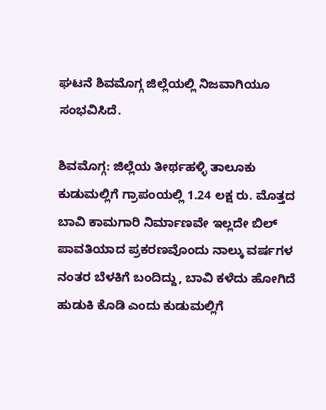ಘಟನೆ ಶಿವಮೊಗ್ಗ ಜಿಲ್ಲೆಯಲ್ಲಿ ನಿಜವಾಗಿಯೂ ಸಂಭವಿಸಿದೆ.

ಶಿವಮೊಗ್ಗ: ಜಿಲ್ಲೆಯ ತೀರ್ಥಹಳ್ಳಿ ತಾಲೂಕು ಕುಡುಮಲ್ಲಿಗೆ ಗ್ರಾಪಂಯಲ್ಲಿ 1.24 ಲಕ್ಷ ರು. ಮೊತ್ತದ ಬಾವಿ ಕಾಮಗಾರಿ ನಿರ್ಮಾಣವೇ ಇಲ್ಲದೇ ಬಿಲ್ ಪಾವತಿಯಾದ ಪ್ರಕರಣವೊಂದು ನಾಲ್ಕು ವರ್ಷಗಳ ನಂತರ ಬೆಳಕಿಗೆ ಬಂದಿದ್ದು, ಬಾವಿ ಕಳೆದು ಹೋಗಿದೆ ಹುಡುಕಿ ಕೊಡಿ ಎಂದು ಕುಡುಮಲ್ಲಿಗೆ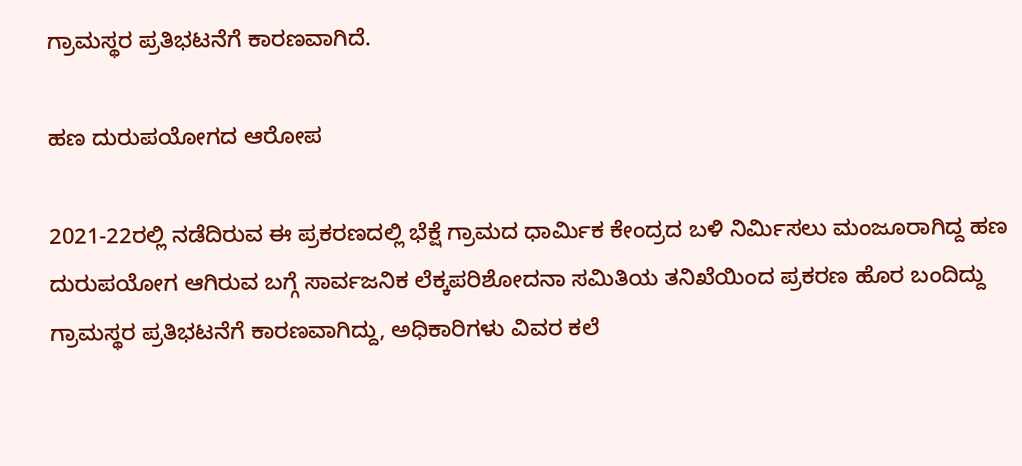ಗ್ರಾಮಸ್ಥರ ಪ್ರತಿಭಟನೆಗೆ ಕಾರಣವಾಗಿದೆ.

ಹಣ ದುರುಪಯೋಗದ ಆರೋಪ

2021-22ರಲ್ಲಿ ನಡೆದಿರುವ ಈ ಪ್ರಕರಣದಲ್ಲಿ ಭೆಕ್ಷೆ ಗ್ರಾಮದ ಧಾರ್ಮಿಕ ಕೇಂದ್ರದ ಬಳಿ ನಿರ್ಮಿಸಲು ಮಂಜೂರಾಗಿದ್ದ ಹಣ ದುರುಪಯೋಗ ಆಗಿರುವ ಬಗ್ಗೆ ಸಾರ್ವಜನಿಕ ಲೆಕ್ಕಪರಿಶೋದನಾ ಸಮಿತಿಯ ತನಿಖೆಯಿಂದ ಪ್ರಕರಣ ಹೊರ ಬಂದಿದ್ದು ಗ್ರಾಮಸ್ಥರ ಪ್ರತಿಭಟನೆಗೆ ಕಾರಣವಾಗಿದ್ದು, ಅಧಿಕಾರಿಗಳು ವಿವರ ಕಲೆ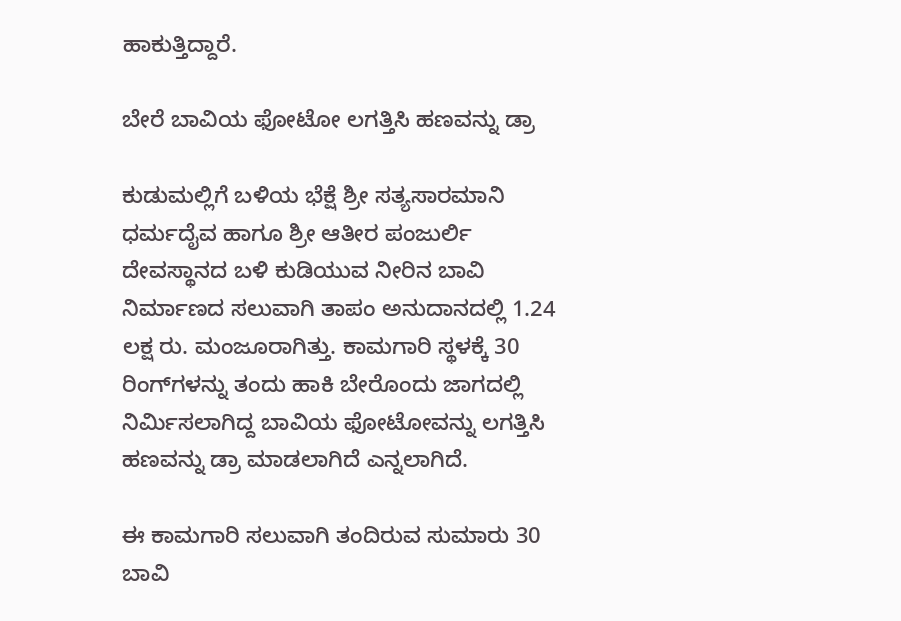ಹಾಕುತ್ತಿದ್ದಾರೆ.

ಬೇರೆ ಬಾವಿಯ ಫೋಟೋ ಲಗತ್ತಿಸಿ ಹಣವನ್ನು ಡ್ರಾ

ಕುಡುಮಲ್ಲಿಗೆ ಬಳಿಯ ಭೆಕ್ಷೆ ಶ್ರೀ ಸತ್ಯಸಾರಮಾನಿ ಧರ್ಮದೈವ ಹಾಗೂ ಶ್ರೀ ಆತೀರ ಪಂಜುರ್ಲಿ ದೇವಸ್ಥಾನದ ಬಳಿ ಕುಡಿಯುವ ನೀರಿನ ಬಾವಿ ನಿರ್ಮಾಣದ ಸಲುವಾಗಿ ತಾಪಂ ಅನುದಾನದಲ್ಲಿ 1.24 ಲಕ್ಷ ರು. ಮಂಜೂರಾಗಿತ್ತು. ಕಾಮಗಾರಿ ಸ್ಥಳಕ್ಕೆ 30 ರಿಂಗ್‍ಗಳನ್ನು ತಂದು ಹಾಕಿ ಬೇರೊಂದು ಜಾಗದಲ್ಲಿ ನಿರ್ಮಿಸಲಾಗಿದ್ದ ಬಾವಿಯ ಫೋಟೋವನ್ನು ಲಗತ್ತಿಸಿ ಹಣವನ್ನು ಡ್ರಾ ಮಾಡಲಾಗಿದೆ ಎನ್ನಲಾಗಿದೆ.

ಈ ಕಾಮಗಾರಿ ಸಲುವಾಗಿ ತಂದಿರುವ ಸುಮಾರು 30 ಬಾವಿ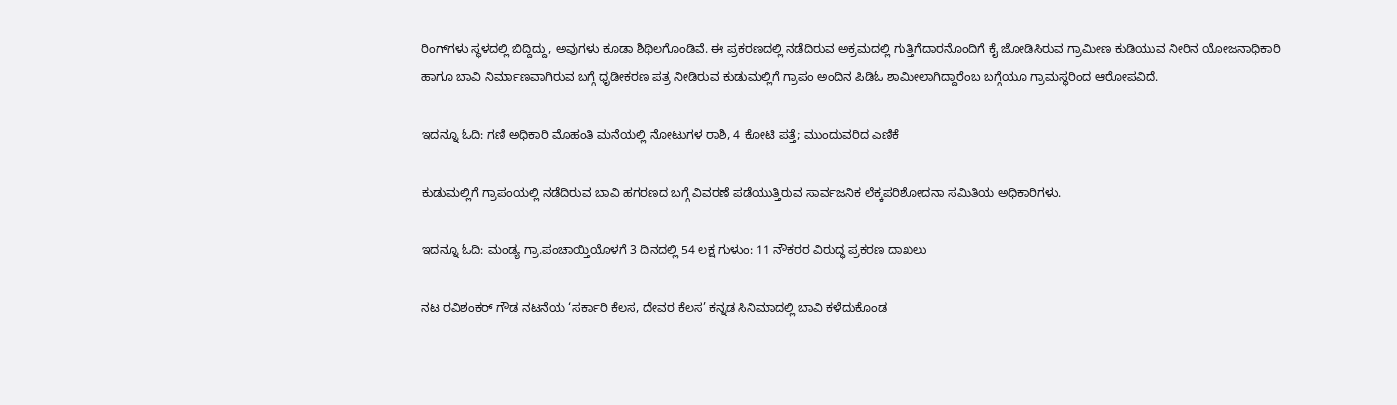ರಿಂಗ್‍ಗಳು ಸ್ಥಳದಲ್ಲಿ ಬಿದ್ದಿದ್ದು, ಅವುಗಳು ಕೂಡಾ ಶಿಥಿಲಗೊಂಡಿವೆ. ಈ ಪ್ರಕರಣದಲ್ಲಿ ನಡೆದಿರುವ ಅಕ್ರಮದಲ್ಲಿ ಗುತ್ತಿಗೆದಾರನೊಂದಿಗೆ ಕೈ ಜೋಡಿಸಿರುವ ಗ್ರಾಮೀಣ ಕುಡಿಯುವ ನೀರಿನ ಯೋಜನಾಧಿಕಾರಿ ಹಾಗೂ ಬಾವಿ ನಿರ್ಮಾಣವಾಗಿರುವ ಬಗ್ಗೆ ಧೃಡೀಕರಣ ಪತ್ರ ನೀಡಿರುವ ಕುಡುಮಲ್ಲಿಗೆ ಗ್ರಾಪಂ ಅಂದಿನ ಪಿಡಿಓ ಶಾಮೀಲಾಗಿದ್ದಾರೆಂಬ ಬಗ್ಗೆಯೂ ಗ್ರಾಮಸ್ಥರಿಂದ ಆರೋಪವಿದೆ.

ಇದನ್ನೂ ಓದಿ: ಗಣಿ ಅಧಿಕಾರಿ ಮೊಹಂತಿ ಮನೆಯಲ್ಲಿ ನೋಟುಗಳ ರಾಶಿ, 4 ಕೋಟಿ ಪತ್ತೆ; ಮುಂದುವರಿದ ಎಣಿಕೆ

ಕುಡುಮಲ್ಲಿಗೆ ಗ್ರಾಪಂಯಲ್ಲಿ ನಡೆದಿರುವ ಬಾವಿ ಹಗರಣದ ಬಗ್ಗೆ ವಿವರಣೆ ಪಡೆಯುತ್ತಿರುವ ಸಾರ್ವಜನಿಕ ಲೆಕ್ಕಪರಿಶೋದನಾ ಸಮಿತಿಯ ಅಧಿಕಾರಿಗಳು.

ಇದನ್ನೂ ಓದಿ: ಮಂಡ್ಯ ಗ್ರಾ.ಪಂಚಾಯ್ತಿಯೊಳಗೆ 3 ದಿನದಲ್ಲಿ 54 ಲಕ್ಷ ಗುಳುಂ: 11 ನೌಕರರ ವಿರುದ್ಧ ಪ್ರಕರಣ ದಾಖಲು

ನಟ ರವಿಶಂಕರ್ ಗೌಡ ನಟನೆಯ ‘ಸರ್ಕಾರಿ ಕೆಲಸ, ದೇವರ ಕೆಲಸ’ ಕನ್ನಡ ಸಿನಿಮಾದಲ್ಲಿ ಬಾವಿ ಕಳೆದುಕೊಂಡ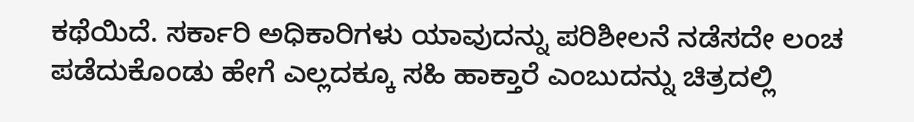ಕಥೆಯಿದೆ. ಸರ್ಕಾರಿ ಅಧಿಕಾರಿಗಳು ಯಾವುದನ್ನು ಪರಿಶೀಲನೆ ನಡೆಸದೇ ಲಂಚ ಪಡೆದುಕೊಂಡು ಹೇಗೆ ಎಲ್ಲದಕ್ಕೂ ಸಹಿ ಹಾಕ್ತಾರೆ ಎಂಬುದನ್ನು ಚಿತ್ರದಲ್ಲಿ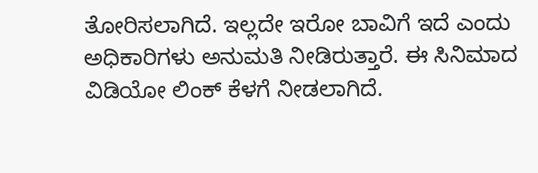ತೋರಿಸಲಾಗಿದೆ. ಇಲ್ಲದೇ ಇರೋ ಬಾವಿಗೆ ಇದೆ ಎಂದು ಅಧಿಕಾರಿಗಳು ಅನುಮತಿ ನೀಡಿರುತ್ತಾರೆ. ಈ ಸಿನಿಮಾದ ವಿಡಿಯೋ ಲಿಂಕ್ ಕೆಳಗೆ ನೀಡಲಾಗಿದೆ.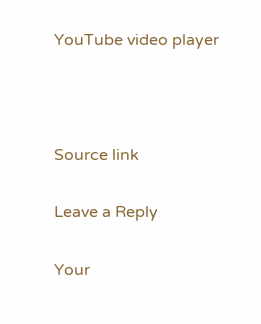YouTube video player



Source link

Leave a Reply

Your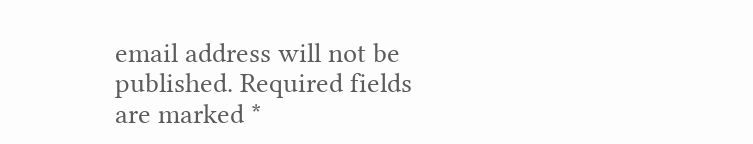email address will not be published. Required fields are marked *